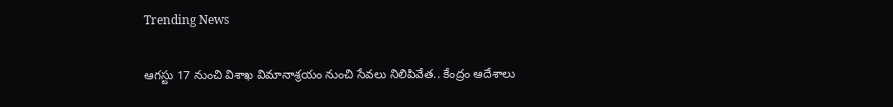Trending News

ఆగస్టు 17 నుంచి విశాఖ విమానాశ్రయం నుంచి సేవలు నిలిపివేత.. కేంద్రం ఆదేశాలు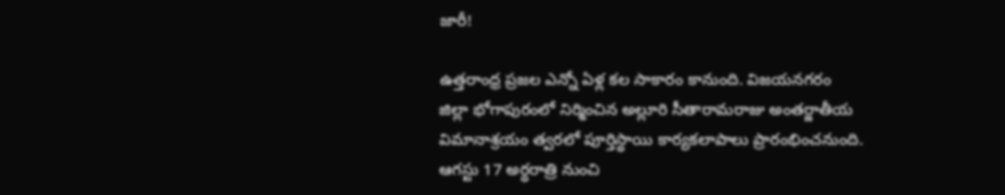జారీ!

ఉత్తరాంధ్ర ప్రజల ఎన్నో ఏళ్ల కల సాకారం కానుంది. విజయనగరం జిల్లా భోగాపురంలో నిర్మించిన అల్లూరి సీతారామరాజు అంతర్జాతీయ విమానాశ్రయం త్వరలో పూర్తిస్థాయి కార్యకలాపాలు ప్రారంభించనుంది. ఆగస్టు 17 అర్ధరాత్రి నుంచి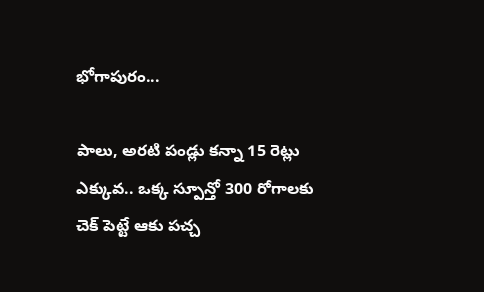భోగాపురం...

పాలు, అరటి పండ్లు కన్నా 15 రెట్లు ఎక్కువ.. ఒక్క స్పూన్తో 300 రోగాలకు చెక్ పెట్టే ఆకు పచ్చ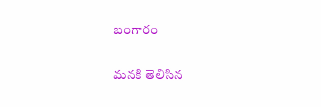బంగారం

మనకి తెలిసిన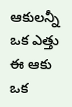ఆకులన్నీ ఒక ఎత్తు ఈ ఆకు ఒక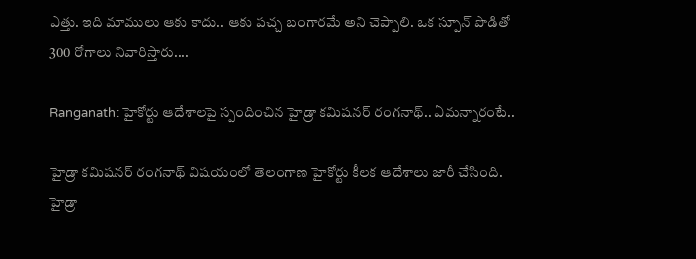ఎత్తు. ఇది మాములు ఆకు కాదు.. ఆకు పచ్చ బంగారమే అని చెప్పాలి. ఒక స్పూన్ పొడితో 300 రోగాలు నివారిస్తారు....

Ranganath: హైకోర్టు ఆదేశాలపై స్పందించిన హైడ్రా కమిషనర్ రంగనాథ్.. ఏమన్నారంటే..

హైడ్రా కమిషనర్ రంగనాథ్ విషయంలో తెలంగాణ హైకోర్టు కీలక ఆదేశాలు జారీ చేసింది. హైడ్రా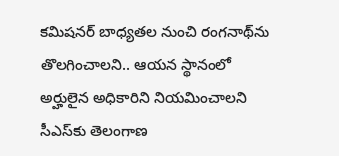కమిషనర్‌ బాధ్యతల నుంచి రంగనాథ్‌ను తొలగించాలని.. ఆయన స్థానంలో అర్హులైన అధికారిని నియమించాలని సీఎస్‌కు తెలంగాణ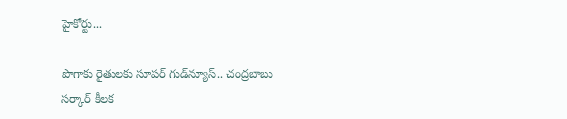హైకోర్టు...

పొగాకు రైతులకు సూపర్ గుడ్‌న్యూస్.. చంద్రబాబు సర్కార్ కీలక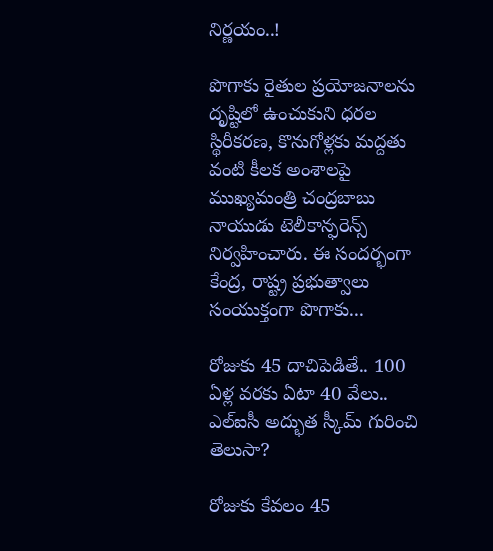నిర్ణయం..!

పొగాకు రైతుల ప్రయోజనాలను దృష్టిలో ఉంచుకుని ధరల స్థిరీకరణ, కొనుగోళ్లకు మద్దతు వంటి కీలక అంశాలపై ముఖ్యమంత్రి చంద్రబాబు నాయుడు టెలీకాన్ఫరెన్స్ నిర్వహించారు. ఈ సందర్భంగా కేంద్ర, రాష్ట్ర ప్రభుత్వాలు సంయుక్తంగా పొగాకు...

రోజుకు 45 దాచిపెడితే.. 100 ఏళ్ల వరకు ఏటా 40 వేలు.. ఎల్ఐసీ అద్భుత స్కీమ్ గురించి తెలుసా?

రోజుకు కేవలం 45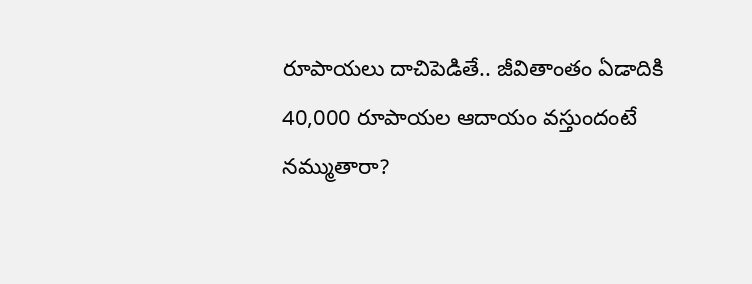రూపాయలు దాచిపెడితే.. జీవితాంతం ఏడాదికి 40,000 రూపాయల ఆదాయం వస్తుందంటే నమ్ముతారా?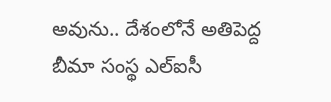అవును.. దేశంలోనే అతిపెద్ద బీమా సంస్థ ఎల్ఐసీ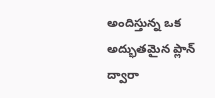అందిస్తున్న ఒక అద్భుతమైన ప్లాన్ ద్వారా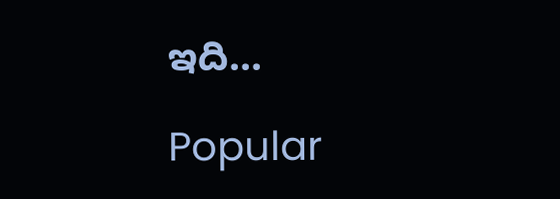ఇది...

Popular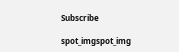Subscribe

spot_imgspot_img